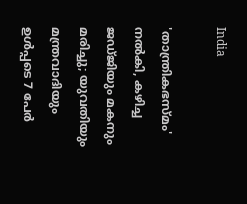India

'താന്ത്രികഭസ്മം' നല്‍കി, കഴിച്ച ജഡ്ജിയും മകനും മരിച്ചു; യുവതിയും മന്ത്രവാദിയും ഉള്‍പ്പടെ 7 പേര്‍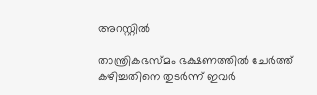അറസ്റ്റില്‍

താന്ത്രികഭസ്മം ഭക്ഷണത്തില്‍ ചേര്‍ത്ത് കഴിച്ചതിനെ തുടര്‍ന്ന് ഇവര്‍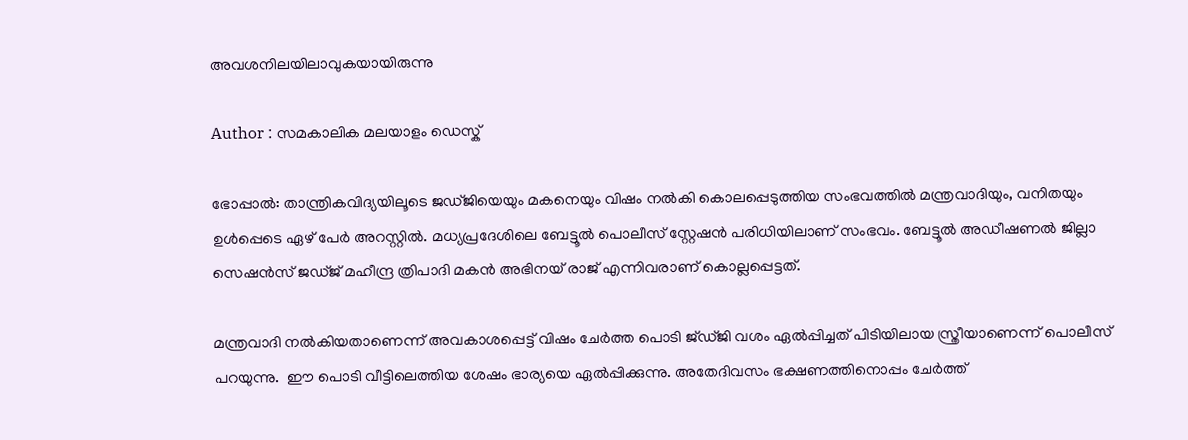അവശനിലയിലാവുകയായിരുന്നു

Author : സമകാലിക മലയാളം ഡെസ്ക്

ഭോപ്പാല്‍: താന്ത്രികവിദ്യയിലൂടെ ജഡ്ജിയെയും മകനെയും വിഷം നല്‍കി കൊലപ്പെടുത്തിയ സംഭവത്തില്‍ മന്ത്രവാദിയും, വനിതയും ഉള്‍പ്പെടെ ഏഴ് പേര്‍ അറസ്റ്റില്‍. മധ്യപ്രദേശിലെ ബേട്ടൂല്‍ പൊലീസ് സ്റ്റേഷന്‍ പരിധിയിലാണ് സംഭവം. ബേട്ടൂല്‍ അഡീഷണല്‍ ജില്ലാ സെഷന്‍സ് ജഡ്ജ് മഹീന്ദ്ര ത്രിപാദി മകന്‍ അഭിനയ് രാജ് എന്നിവരാണ് കൊല്ലപ്പെട്ടത്.

മന്ത്രവാദി നല്‍കിയതാണെന്ന് അവകാശപ്പെട്ട് വിഷം ചേര്‍ത്ത പൊടി ജ്ഡ്ജി വശം ഏല്‍പ്പിച്ചത് പിടിയിലായ സ്ത്രീയാണെന്ന് പൊലീസ് പറയുന്നു.  ഈ പൊടി വീട്ടിലെത്തിയ ശേഷം ഭാര്യയെ ഏല്‍പ്പിക്കുന്നു. അതേദിവസം ഭക്ഷണത്തിനൊപ്പം ചേര്‍ത്ത്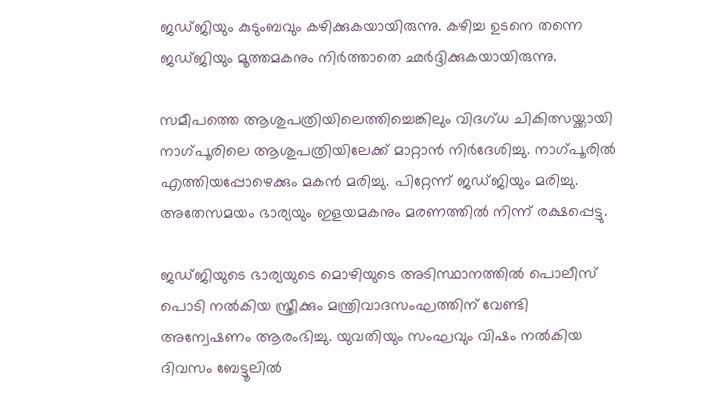ജഡ്ജിയും കുടുംബവും കഴിക്കുകയായിരുന്നു. കഴിച്ച ഉടനെ തന്നെ ജഡ്ജിയും മൂത്തമകനും നിര്‍ത്താതെ ഛര്‍ദ്ദിക്കുകയായിരുന്നു.

സമീപത്തെ ആശുപത്രിയിലെത്തിച്ചെങ്കിലും വിദഗ്ധ ചികിത്സയ്ക്കായി നാഗ്പൂരിലെ ആശുപത്രിയിലേക്ക് മാറ്റാന്‍ നിര്‍ദേശിച്ചു. നാഗ്പൂരില്‍ എത്തിയപ്പോഴെക്കും മകന്‍ മരിച്ചു. പിറ്റേന്ന് ജഡ്ജിയും മരിച്ചു. അതേസമയം ഭാര്യയും ഇളയമകനും മരണത്തില്‍ നിന്ന് രക്ഷപ്പെട്ടു.

ജഡ്ജിയുടെ ഭാര്യയുടെ മൊഴിയുടെ അടിസ്ഥാനത്തില്‍ പൊലീസ് പൊടി നല്‍കിയ സ്ത്രീക്കും മന്ത്രിവാദസംഘത്തിന് വേണ്ടി അന്വേഷണം ആരംഭിച്ചു. യുവതിയും സംഘവും വിഷം നല്‍കിയ ദിവസം ബേട്ടൂലില്‍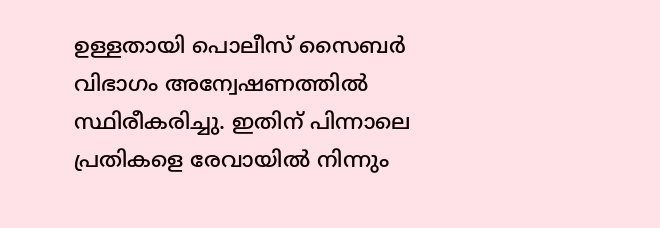ഉള്ളതായി പൊലീസ് സൈബര്‍ വിഭാഗം അന്വേഷണത്തില്‍ സ്ഥിരീകരിച്ചു. ഇതിന് പിന്നാലെ പ്രതികളെ രേവായില്‍ നിന്നും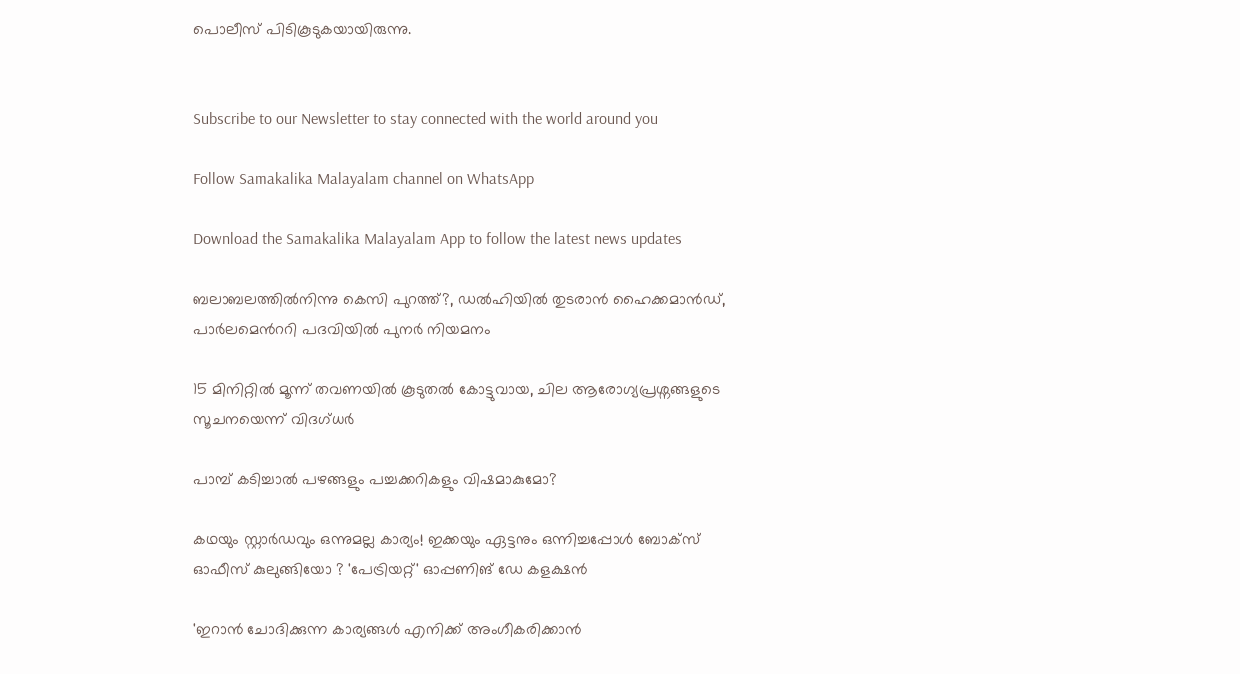പൊലീസ് പിടികൂടുകയായിരുന്നു.


Subscribe to our Newsletter to stay connected with the world around you

Follow Samakalika Malayalam channel on WhatsApp

Download the Samakalika Malayalam App to follow the latest news updates

ബലാബലത്തില്‍നിന്നു കെസി പുറത്ത്?, ഡല്‍ഹിയില്‍ തുടരാന്‍ ഹൈക്കമാന്‍ഡ്, പാര്‍ലമെന്‍ററി പദവിയില്‍ പുനര്‍ നിയമനം

15 മിനിറ്റിൽ മൂന്ന് തവണയിൽ കൂടുതൽ കോട്ടുവായ, ചില ആരോഗ്യപ്രശ്നങ്ങളുടെ സൂചനയെന്ന് വിദഗ്ധർ

പാമ്പ് കടിച്ചാല്‍ പഴങ്ങളും പച്ചക്കറികളും വിഷമാകുമോ?

കഥയും സ്റ്റാർഡവും ഒന്നുമല്ല കാര്യം! ഇക്കയും ഏട്ടനും ഒന്നിച്ചപ്പോൾ ബോക്സ് ഓഫീസ് കുലുങ്ങിയോ ? 'പേട്രിയറ്റ്' ഓപ്പണിങ് ഡേ കളക്ഷൻ

'ഇറാന്‍ ചോദിക്കുന്ന കാര്യങ്ങള്‍ എനിക്ക് അംഗീകരിക്കാന്‍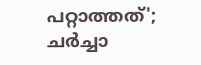പറ്റാത്തത്'; ചര്‍ച്ചാ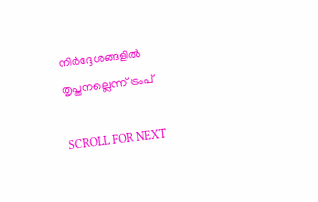നിര്‍ദ്ദേശങ്ങളില്‍ തൃപ്തനല്ലെന്ന് ട്രംപ്

SCROLL FOR NEXT